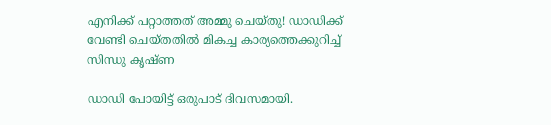എനിക്ക് പറ്റാത്തത് അമ്മു ചെയ്തു! ഡാഡിക്ക് വേണ്ടി ചെയ്തതില്‍ മികച്ച കാര്യത്തെക്കുറിച്ച് സിന്ധു കൃഷ്ണ

ഡാഡി പോയിട്ട് ഒരുപാട് ദിവസമായി.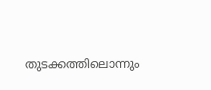തുടക്കത്തിലൊന്നും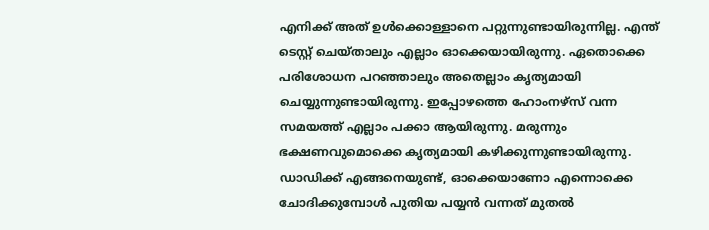എനിക്ക് അത് ഉള്‍ക്കൊള്ളാനെ പറ്റുന്നുണ്ടായിരുന്നില്ല. എന്ത് ടെസ്റ്റ് ചെയ്താലും എല്ലാം ഓക്കെയായിരുന്നു. ഏതൊക്കെ പരിശോധന പറഞ്ഞാലും അതെല്ലാം കൃത്യമായി ചെയ്യുന്നുണ്ടായിരുന്നു. ഇപ്പോഴത്തെ ഹോംനഴ്‌സ് വന്ന സമയത്ത് എല്ലാം പക്കാ ആയിരുന്നു. മരുന്നും ഭക്ഷണവുമൊക്കെ കൃത്യമായി കഴിക്കുന്നുണ്ടായിരുന്നു. ഡാഡിക്ക് എങ്ങനെയുണ്ട്, ഓക്കെയാണോ എന്നൊക്കെ ചോദിക്കുമ്പോള്‍ പുതിയ പയ്യന്‍ വന്നത് മുതല്‍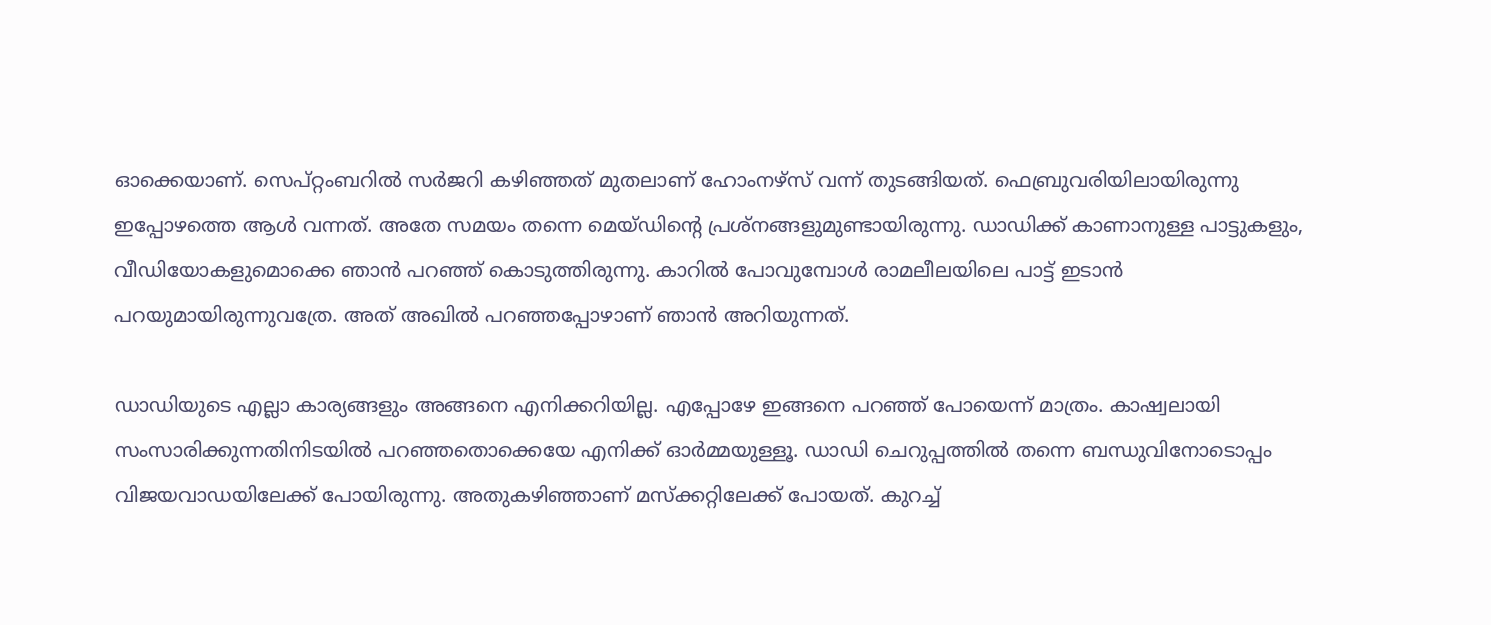ഓക്കെയാണ്. സെപ്റ്റംബറില്‍ സര്‍ജറി കഴിഞ്ഞത് മുതലാണ് ഹോംനഴ്‌സ് വന്ന് തുടങ്ങിയത്. ഫെബ്രുവരിയിലായിരുന്നു ഇപ്പോഴത്തെ ആള്‍ വന്നത്. അതേ സമയം തന്നെ മെയ്ഡിന്റെ പ്രശ്‌നങ്ങളുമുണ്ടായിരുന്നു. ഡാഡിക്ക് കാണാനുള്ള പാട്ടുകളും, വീഡിയോകളുമൊക്കെ ഞാന്‍ പറഞ്ഞ് കൊടുത്തിരുന്നു. കാറില്‍ പോവുമ്പോള്‍ രാമലീലയിലെ പാട്ട് ഇടാന്‍ പറയുമായിരുന്നുവത്രേ. അത് അഖില്‍ പറഞ്ഞപ്പോഴാണ് ഞാന്‍ അറിയുന്നത്.

ഡാഡിയുടെ എല്ലാ കാര്യങ്ങളും അങ്ങനെ എനിക്കറിയില്ല. എപ്പോഴേ ഇങ്ങനെ പറഞ്ഞ് പോയെന്ന് മാത്രം. കാഷ്വലായി സംസാരിക്കുന്നതിനിടയില്‍ പറഞ്ഞതൊക്കെയേ എനിക്ക് ഓര്‍മ്മയുള്ളൂ. ഡാഡി ചെറുപ്പത്തില്‍ തന്നെ ബന്ധുവിനോടൊപ്പം വിജയവാഡയിലേക്ക് പോയിരുന്നു. അതുകഴിഞ്ഞാണ് മസ്‌ക്കറ്റിലേക്ക് പോയത്. കുറച്ച്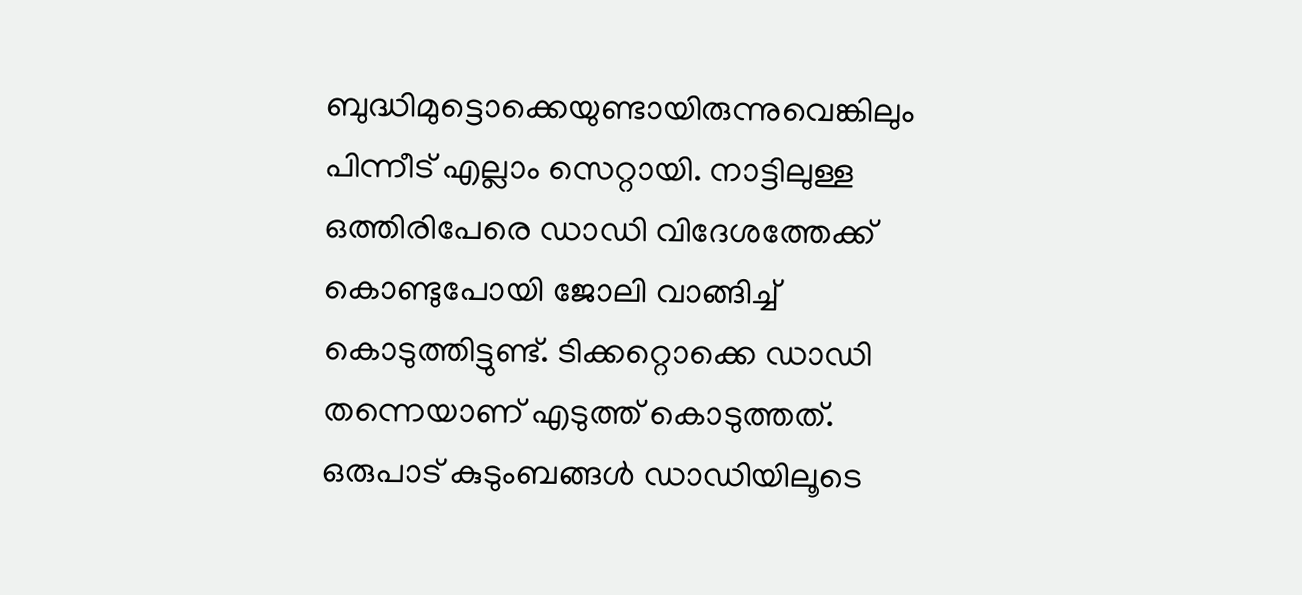ബുദ്ധിമുട്ടൊക്കെയുണ്ടായിരുന്നുവെങ്കിലും പിന്നീട് എല്ലാം സെറ്റായി. നാട്ടിലുള്ള ഒത്തിരിപേരെ ഡാഡി വിദേശത്തേക്ക് കൊണ്ടുപോയി ജോലി വാങ്ങിച്ച് കൊടുത്തിട്ടുണ്ട്. ടിക്കറ്റൊക്കെ ഡാഡി തന്നെയാണ് എടുത്ത് കൊടുത്തത്. ഒരുപാട് കുടുംബങ്ങള്‍ ഡാഡിയിലൂടെ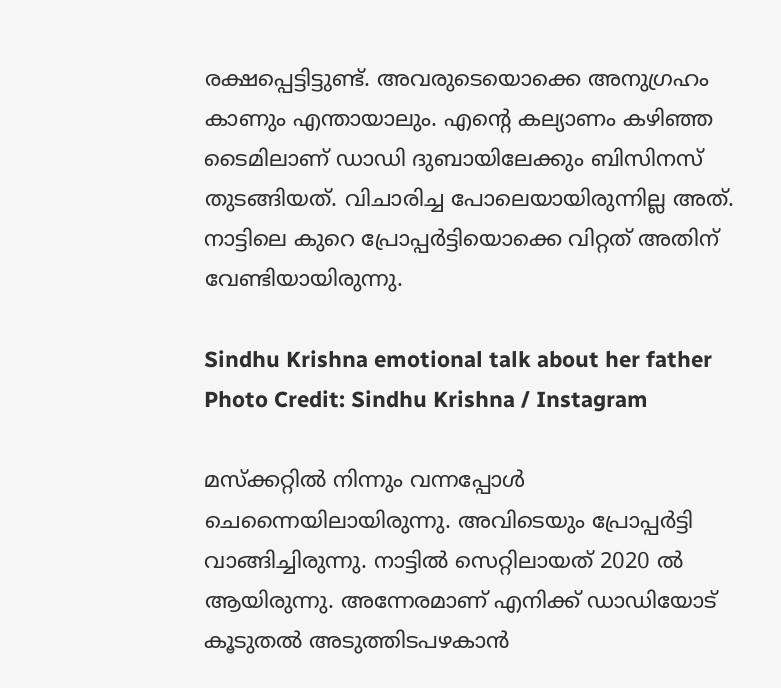രക്ഷപ്പെട്ടിട്ടുണ്ട്. അവരുടെയൊക്കെ അനുഗ്രഹം കാണും എന്തായാലും. എന്റെ കല്യാണം കഴിഞ്ഞ ടൈമിലാണ് ഡാഡി ദുബായിലേക്കും ബിസിനസ് തുടങ്ങിയത്. വിചാരിച്ച പോലെയായിരുന്നില്ല അത്. നാട്ടിലെ കുറെ പ്രോപ്പര്‍ട്ടിയൊക്കെ വിറ്റത് അതിന് വേണ്ടിയായിരുന്നു.

Sindhu Krishna emotional talk about her father
Photo Credit: Sindhu Krishna / Instagram

മസ്‌ക്കറ്റില്‍ നിന്നും വന്നപ്പോള്‍ ചെന്നൈയിലായിരുന്നു. അവിടെയും പ്രോപ്പര്‍ട്ടി വാങ്ങിച്ചിരുന്നു. നാട്ടില്‍ സെറ്റിലായത് 2020 ല്‍ ആയിരുന്നു. അന്നേരമാണ് എനിക്ക് ഡാഡിയോട് കൂടുതല്‍ അടുത്തിടപഴകാന്‍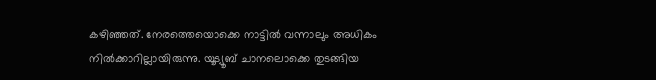കഴിഞ്ഞത്. നേരത്തെയൊക്കെ നാട്ടില്‍ വന്നാലും അധികം നില്‍ക്കാറില്ലായിരുന്നു. യൂട്യൂബ് ചാനലൊക്കെ തുടങ്ങിയ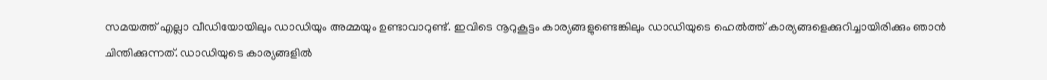സമയത്ത് എല്ലാ വീഡിയോയിലും ഡാഡിയും അമ്മയും ഉണ്ടാവാറുണ്ട്. ഇവിടെ നൂറുകൂട്ടം കാര്യങ്ങളുണ്ടെങ്കിലും ഡാഡിയുടെ ഹെല്‍ത്ത് കാര്യങ്ങളെക്കുറിച്ചായിരിക്കും ഞാന്‍ ചിന്തിക്കുന്നത്. ഡാഡിയുടെ കാര്യങ്ങളില്‍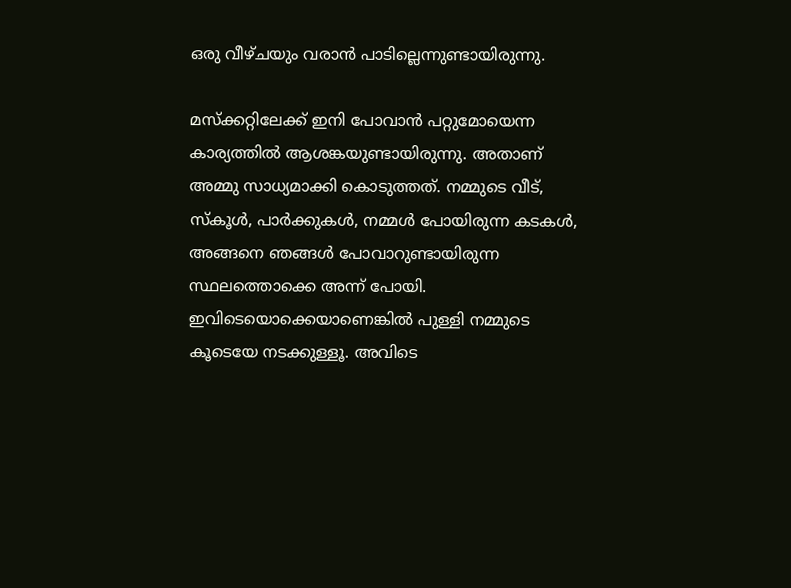ഒരു വീഴ്ചയും വരാന്‍ പാടില്ലെന്നുണ്ടായിരുന്നു.

മസ്‌ക്കറ്റിലേക്ക് ഇനി പോവാന്‍ പറ്റുമോയെന്ന കാര്യത്തില്‍ ആശങ്കയുണ്ടായിരുന്നു. അതാണ് അമ്മു സാധ്യമാക്കി കൊടുത്തത്. നമ്മുടെ വീട്, സ്‌കൂള്‍, പാര്‍ക്കുകള്‍, നമ്മള്‍ പോയിരുന്ന കടകള്‍, അങ്ങനെ ഞങ്ങള്‍ പോവാറുണ്ടായിരുന്ന സ്ഥലത്തൊക്കെ അന്ന് പോയി. ഇവിടെയൊക്കെയാണെങ്കില്‍ പുള്ളി നമ്മുടെ കൂടെയേ നടക്കുള്ളൂ. അവിടെ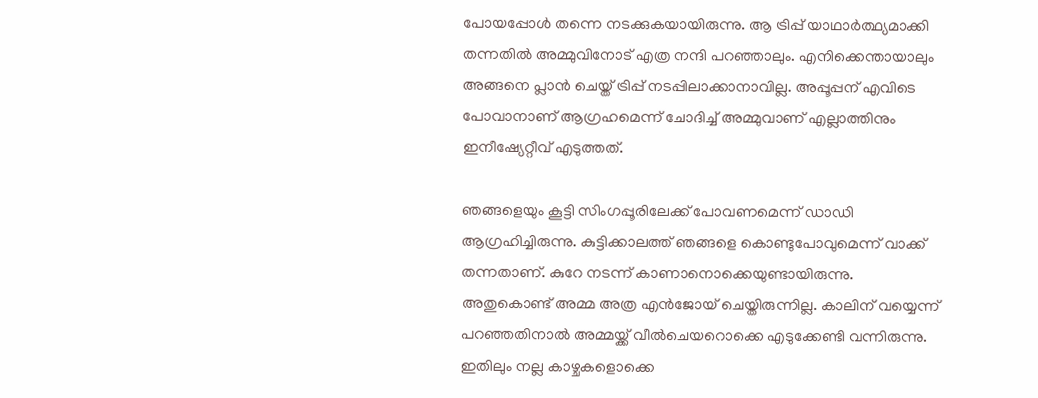പോയപ്പോള്‍ തന്നെ നടക്കുകയായിരുന്നു. ആ ട്രിപ്പ് യാഥാര്‍ത്ഥ്യമാക്കി തന്നതില്‍ അമ്മുവിനോട് എത്ര നന്ദി പറഞ്ഞാലും. എനിക്കെന്തായാലും അങ്ങനെ പ്ലാന്‍ ചെയ്ത് ട്രിപ്പ് നടപ്പിലാക്കാനാവില്ല. അപ്പൂപ്പന് എവിടെ പോവാനാണ് ആഗ്രഹമെന്ന് ചോദിച്ച് അമ്മുവാണ് എല്ലാത്തിനും ഇനീഷ്യേറ്റീവ് എടുത്തത്.

ഞങ്ങളെയും കൂട്ടി സിംഗപ്പൂരിലേക്ക് പോവണമെന്ന് ഡാഡി ആഗ്രഹിച്ചിരുന്നു. കുട്ടിക്കാലത്ത് ഞങ്ങളെ കൊണ്ടുപോവുമെന്ന് വാക്ക് തന്നതാണ്. കുറേ നടന്ന് കാണാനൊക്കെയുണ്ടായിരുന്നു. അതുകൊണ്ട് അമ്മ അത്ര എന്‍ജോയ് ചെയ്തിരുന്നില്ല. കാലിന് വയ്യെന്ന് പറഞ്ഞതിനാല്‍ അമ്മയ്ക്ക് വീല്‍ചെയറൊക്കെ എടുക്കേണ്ടി വന്നിരുന്നു. ഇതിലും നല്ല കാഴ്ചകളൊക്കെ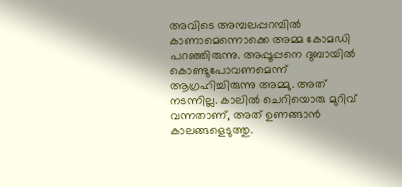അവിടെ അമ്പലപ്പറമ്പില്‍ കാണാമെന്നൊക്കെ അമ്മ കോമഡി പറഞ്ഞിരുന്നു. അപ്പൂപ്പനെ ദുബായില്‍ കൊണ്ടുപോവണമെന്ന് ആഗ്രഹിച്ചിരുന്നു അമ്മു. അത് നടന്നില്ല. കാലില്‍ ചെറിയൊരു മുറിവ് വന്നതാണ്, അത് ഉണങ്ങാന്‍ കാലങ്ങളെടുത്തു.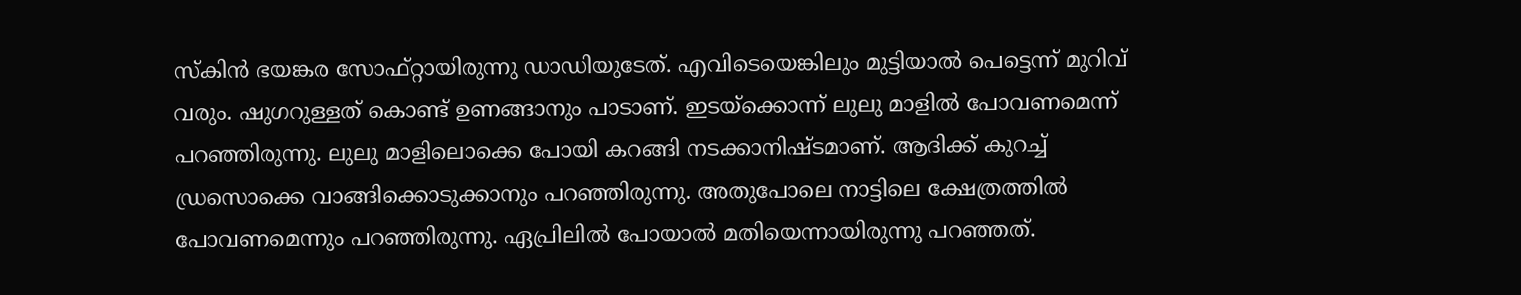സ്‌കിന്‍ ഭയങ്കര സോഫ്റ്റായിരുന്നു ഡാഡിയുടേത്. എവിടെയെങ്കിലും മുട്ടിയാല്‍ പെട്ടെന്ന് മുറിവ് വരും. ഷുഗറുള്ളത് കൊണ്ട് ഉണങ്ങാനും പാടാണ്. ഇടയ്‌ക്കൊന്ന് ലുലു മാളില്‍ പോവണമെന്ന് പറഞ്ഞിരുന്നു. ലുലു മാളിലൊക്കെ പോയി കറങ്ങി നടക്കാനിഷ്ടമാണ്. ആദിക്ക് കുറച്ച് ഡ്രസൊക്കെ വാങ്ങിക്കൊടുക്കാനും പറഞ്ഞിരുന്നു. അതുപോലെ നാട്ടിലെ ക്ഷേത്രത്തില്‍ പോവണമെന്നും പറഞ്ഞിരുന്നു. ഏപ്രിലില്‍ പോയാല്‍ മതിയെന്നായിരുന്നു പറഞ്ഞത്.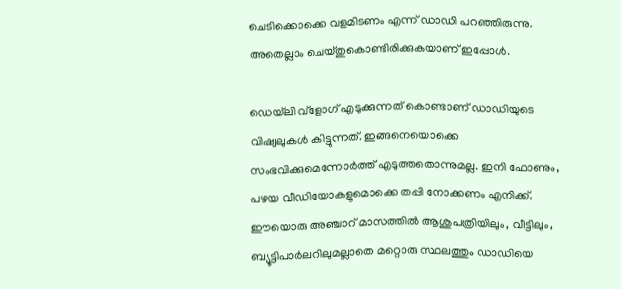ചെടിക്കൊക്കെ വളമിടണം എന്ന് ഡാഡി പറഞ്ഞിരുന്നു. അതെല്ലാം ചെയ്തുകൊണ്ടിരിക്കുകയാണ് ഇപ്പോള്‍.

ഡെയ്‌ലി വ്‌ളോഗ് എടുക്കുന്നത് കൊണ്ടാണ് ഡാഡിയുടെ വിഷ്വലുകള്‍ കിട്ടുന്നത്. ഇങ്ങനെയൊക്കെ സംഭവിക്കുമെന്നോര്‍ത്ത് എടുത്തതൊന്നുമല്ല. ഇനി ഫോണും, പഴയ വീഡിയോകളുമൊക്കെ തപ്പി നോക്കണം എനിക്ക്. ഈയൊരു അഞ്ചാറ് മാസത്തില്‍ ആശുപത്രിയിലും, വീട്ടിലും, ബ്യൂട്ടിപാര്‍ലറിലുമല്ലാതെ മറ്റൊരു സ്ഥലത്തും ഡാഡിയെ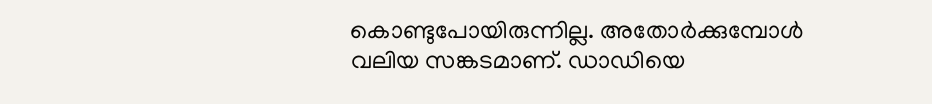കൊണ്ടുപോയിരുന്നില്ല. അതോര്‍ക്കുമ്പോള്‍ വലിയ സങ്കടമാണ്. ഡാഡിയെ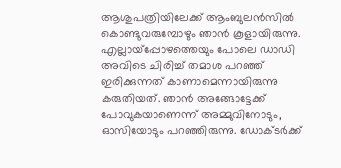ആശുപത്രിയിലേക്ക് ആംബുലന്‍സില്‍ കൊണ്ടുവരുമ്പോഴും ഞാന്‍ കൂളായിരുന്നു. എല്ലായ്‌പ്പോഴത്തെയും പോലെ ഡാഡി അവിടെ ചിരിച്ച് തമാശ പറഞ്ഞ് ഇരിക്കുന്നത് കാണാമെന്നായിരുന്നു കരുതിയത്. ഞാന്‍ അങ്ങോട്ടേക്ക് പോവുകയാണെന്ന് അമ്മുവിനോടും, ഓസിയോടും പറഞ്ഞിരുന്നു. ഡോക്ടര്‍ക്ക്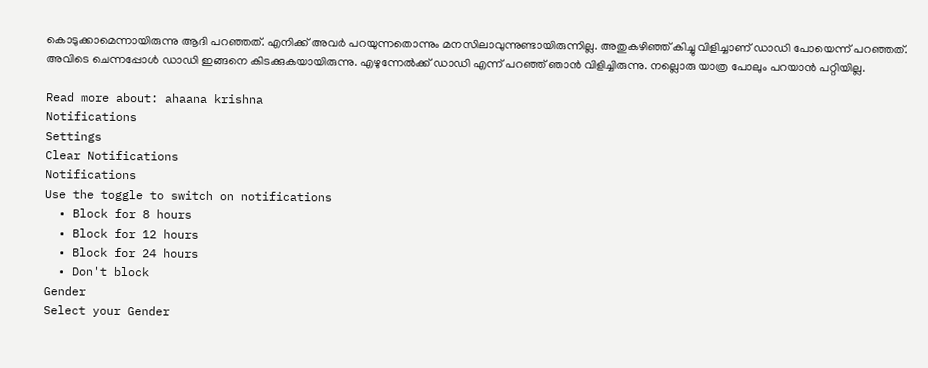കൊടുക്കാമെന്നായിരുന്നു ആദി പറഞ്ഞത്. എനിക്ക് അവര്‍ പറയുന്നതൊന്നും മനസിലാവുന്നുണ്ടായിരുന്നില്ല. അതുകഴിഞ്ഞ് കിച്ചു വിളിച്ചാണ് ഡാഡി പോയെന്ന് പറഞ്ഞത്. അവിടെ ചെന്നപ്പോള്‍ ഡാഡി ഇങ്ങനെ കിടക്കുകയായിരുന്നു. എഴുന്നേല്‍ക്ക് ഡാഡി എന്ന് പറഞ്ഞ് ഞാന്‍ വിളിച്ചിരുന്നു. നല്ലൊരു യാത്ര പോലും പറയാന്‍ പറ്റിയില്ല.

Read more about: ahaana krishna
Notifications
Settings
Clear Notifications
Notifications
Use the toggle to switch on notifications
  • Block for 8 hours
  • Block for 12 hours
  • Block for 24 hours
  • Don't block
Gender
Select your Gender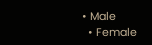• Male
  • Female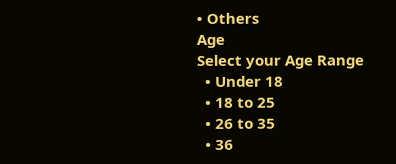• Others
Age
Select your Age Range
  • Under 18
  • 18 to 25
  • 26 to 35
  • 36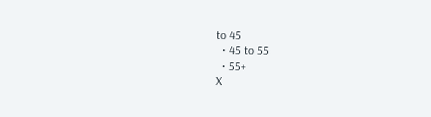to 45
  • 45 to 55
  • 55+
X